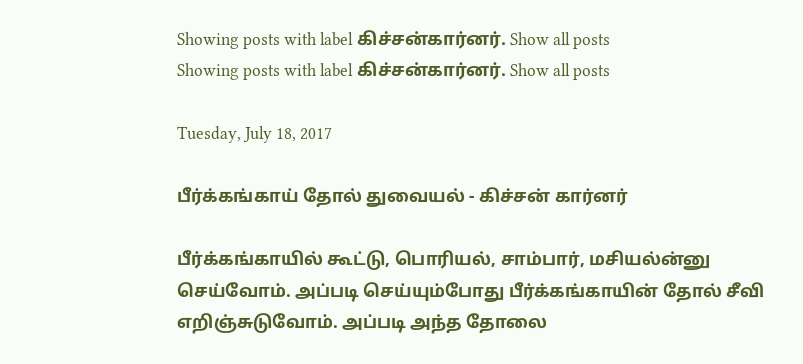Showing posts with label கிச்சன்கார்னர். Show all posts
Showing posts with label கிச்சன்கார்னர். Show all posts

Tuesday, July 18, 2017

பீர்க்கங்காய் தோல் துவையல் - கிச்சன் கார்னர்

பீர்க்கங்காயில் கூட்டு, பொரியல், சாம்பார், மசியல்ன்னு செய்வோம். அப்படி செய்யும்போது பீர்க்கங்காயின் தோல் சீவி எறிஞ்சுடுவோம். அப்படி அந்த தோலை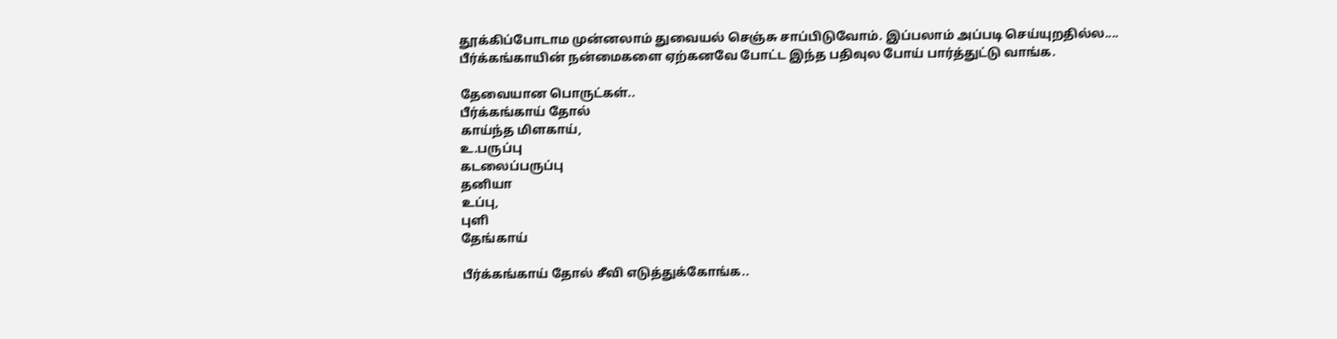தூக்கிப்போடாம முன்னலாம் துவையல் செஞ்சு சாப்பிடுவோம். இப்பலாம் அப்படி செய்யுறதில்ல.... பீர்க்கங்காயின் நன்மைகளை ஏற்கனவே போட்ட இந்த பதிவுல போய் பார்த்துட்டு வாங்க.

தேவையான பொருட்கள்..
பீர்க்கங்காய் தோல்
காய்ந்த மிளகாய்,
உ.பருப்பு
கடலைப்பருப்பு
தனியா
உப்பு,
புளி
தேங்காய்

பீர்க்கங்காய் தோல் சீவி எடுத்துக்கோங்க..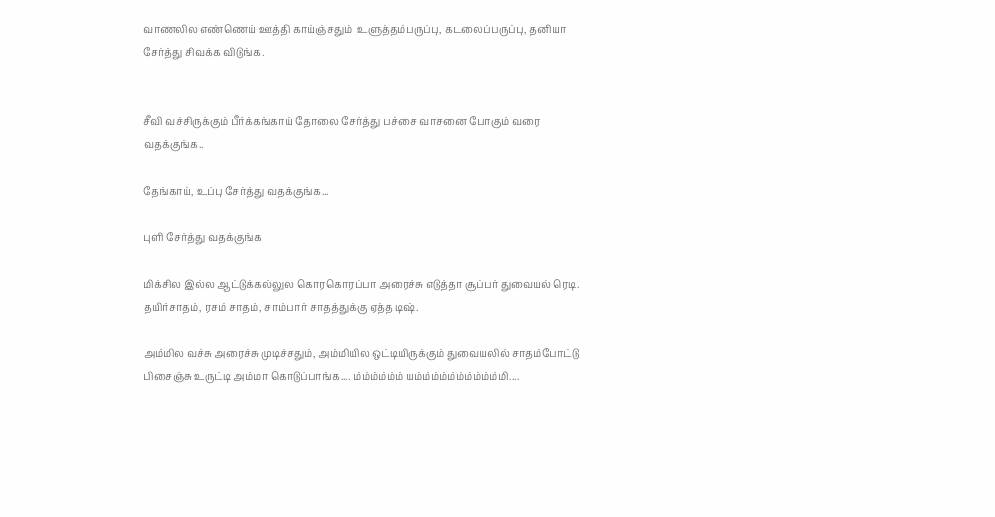வாணலில எண்ணெய் ஊத்தி காய்ஞ்சதும்  உளுத்தம்பருப்பு, கடலைப்பருப்பு, தனியா  சேர்த்து சிவக்க விடுங்க.


சீவி வச்சிருக்கும் பீர்க்கங்காய் தோலை சேர்த்து பச்சை வாசனை போகும் வரை வதக்குங்க..

தேங்காய், உப்பு சேர்த்து வதக்குங்க...

புளி சேர்த்து வதக்குங்க

மிக்சில இல்ல ஆட்டுக்கல்லுல கொரகொரப்பா அரைச்சு எடுத்தா சூப்பர் துவையல் ரெடி. தயிர்சாதம், ரசம் சாதம், சாம்பார் சாதத்துக்கு ஏத்த டிஷ்.

அம்மில வச்சு அரைச்சு முடிச்சதும், அம்மியில ஒட்டியிருக்கும் துவையலில் சாதம்போட்டு பிசைஞ்சு உருட்டி அம்மா கொடுப்பாங்க.... ம்ம்ம்ம்ம்ம் யம்ம்ம்ம்ம்ம்ம்ம்ம்ம்மி....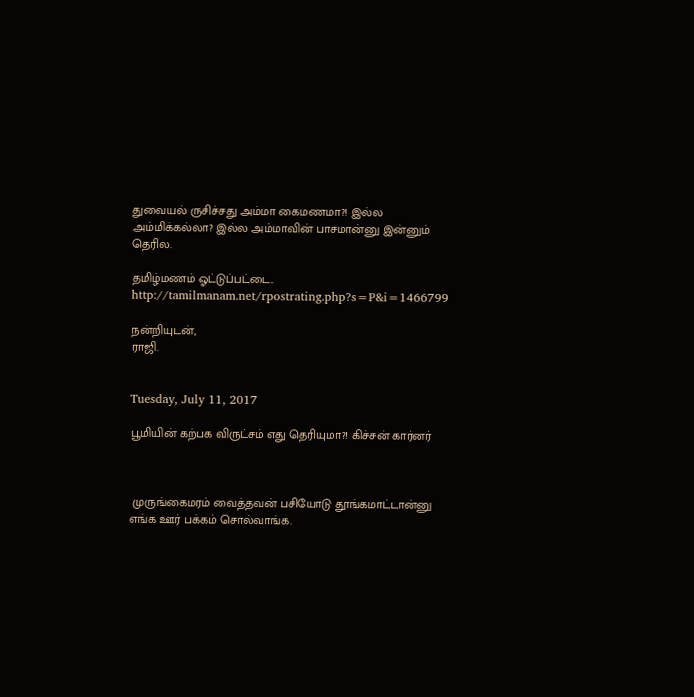துவையல் ருசிச்சது அம்மா கைமணமா?! இல்ல அம்மிக்கல்லா? இல்ல அம்மாவின் பாசமான்னு இன்னும் தெரில.

தமிழ்மணம் ஓட்டுப்பட்டை..
http://tamilmanam.net/rpostrating.php?s=P&i=1466799

நன்றியுடன்,
ராஜி.


Tuesday, July 11, 2017

பூமியின் கற்பக விருட்சம் எது தெரியுமா?! கிச்சன் கார்னர்



 முருங்கைமரம் வைத்தவன் பசியோடு தூங்கமாட்டான்னு எங்க ஊர் பக்கம் சொல்வாங்க.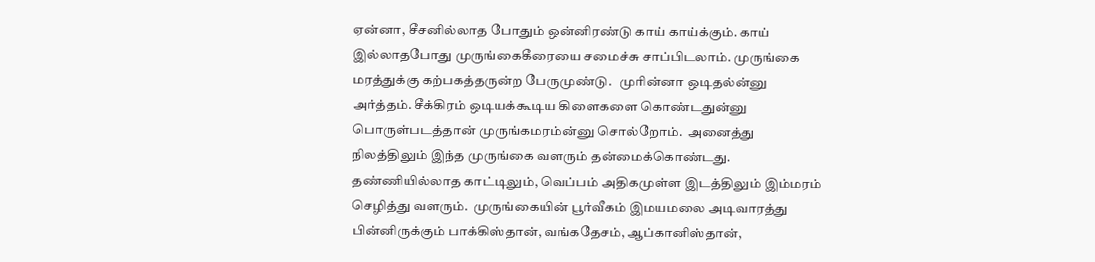ஏன்னா, சீசனில்லாத போதும் ஒன்னிரண்டு காய் காய்க்கும். காய் இல்லாதபோது முருங்கைகீரையை சமைச்சு சாப்பிடலாம். முருங்கை மரத்துக்கு கற்பகத்தருன்ற பேருமுண்டு.   முரின்னா ஒடிதல்ன்னு அர்த்தம். சீக்கிரம் ஒடியக்கூடிய கிளைகளை கொண்டதுன்னு பொருள்படத்தான் முருங்கமரம்ன்னு சொல்றோம்.  அனைத்து நிலத்திலும் இந்த முருங்கை வளரும் தன்மைக்கொண்டது. தண்ணியில்லாத காட்டிலும், வெப்பம் அதிகமுள்ள இடத்திலும் இம்மரம் செழித்து வளரும்.  முருங்கையின் பூர்வீகம் இமயமலை அடிவாரத்து பின்னிருக்கும் பாக்கிஸ்தான், வங்கதேசம், ஆப்கானிஸ்தான்,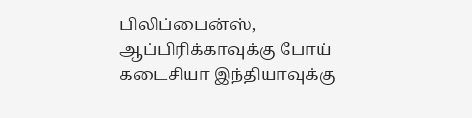பிலிப்பைன்ஸ், ஆப்பிரிக்காவுக்கு போய் கடைசியா இந்தியாவுக்கு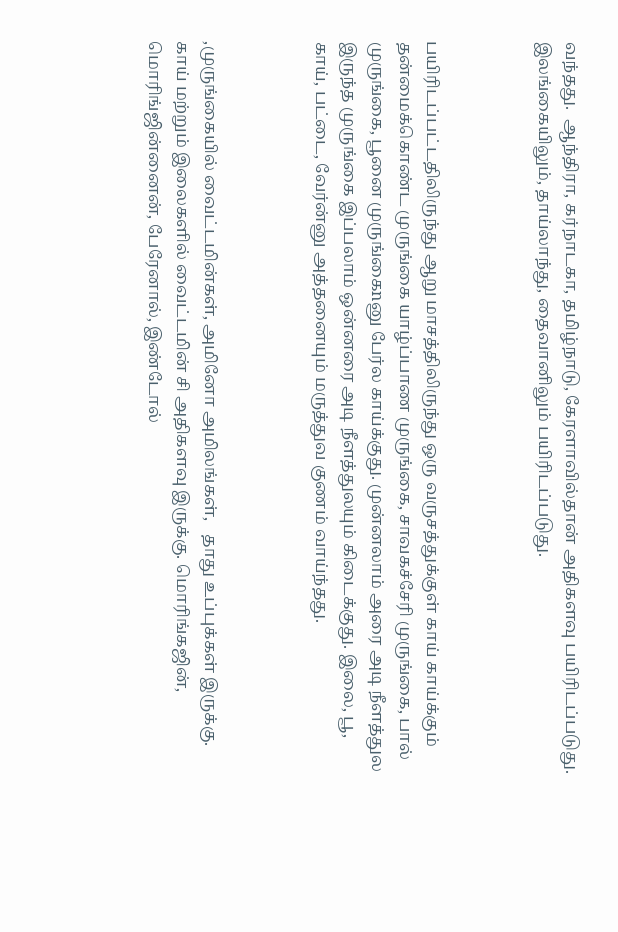வந்தது.  ஆந்திரா, கர்நாடகா, தமிழ்நாடு, கேரளாவில்தான் அதிகளவு பயிரிடப்படுது. இலங்கையிலும், தாய்லாந்து, தைவானிலும் பயிரிடப்படுது.



பயிரிடப்பட்டதிலிருந்து ஆறு மாசத்திலிருந்து ஒரு வருசத்துக்குள் காய் காய்க்கும் தன்மைக்கொண்ட முருங்கை யாழ்ப்பாண முருங்கை, சாவகச்சேரி முருங்கை, பால் முருங்கை, பூனை முருங்கைnனு பேர்ல காய்க்குது. முன்னலாம் அரை அடி நீளத்துல இருந்த முருங்கை இப்பலாம் ஒன்னரை அடி நீளத்துலயும் கிடைக்குது. இலை, பூ, காய், பட்டை, வேர்ன்னு அத்தனையும் மருத்துவ குணம் வாய்ந்தது.



,முருங்கையில் வைட்டமின்கள், அமினோ அமிலங்கள்,   தாது உப்புக்கள் இருக்கு. காய் மற்றும் இலைகளில் வைட்டமின் சி அதிகளவு இருக்கு. மொரிங்கஜின், மொரிங்ஜின்னைன், பேரேனால், இண்டோல்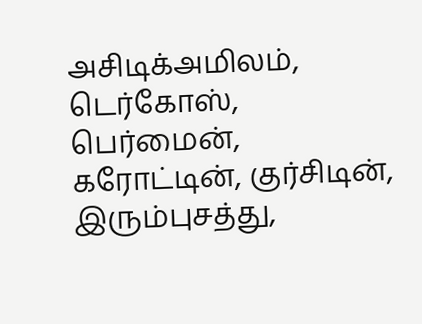அசிடிக்அமிலம், டெர்கோஸ், பெர்மைன், கரோட்டின், குர்சிடின், இரும்புசத்து,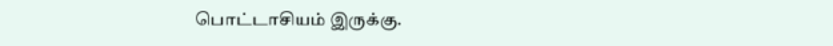பொட்டாசியம் இருக்கு.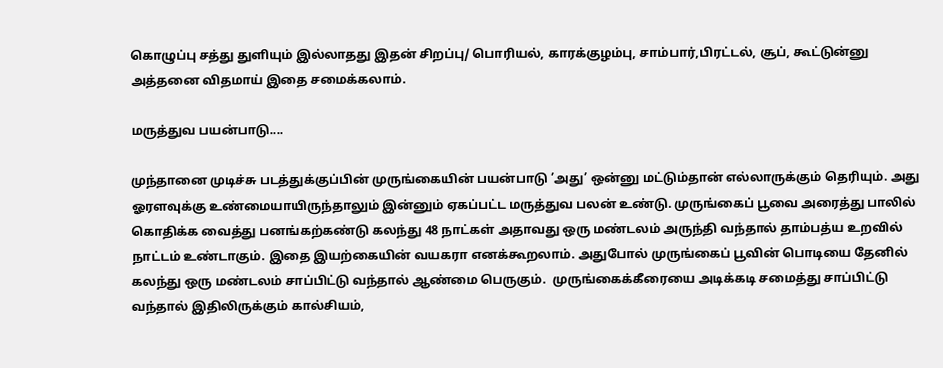கொழுப்பு சத்து துளியும் இல்லாதது இதன் சிறப்பு/ பொரியல், காரக்குழம்பு, சாம்பார்,பிரட்டல், சூப், கூட்டுன்னு அத்தனை விதமாய் இதை சமைக்கலாம்.

மருத்துவ பயன்பாடு....

முந்தானை முடிச்சு படத்துக்குப்பின் முருங்கையின் பயன்பாடு ’அது’ ஒன்னு மட்டும்தான் எல்லாருக்கும் தெரியும். அது ஓரளவுக்கு உண்மையாயிருந்தாலும் இன்னும் ஏகப்பட்ட மருத்துவ பலன் உண்டு. முருங்கைப் பூவை அரைத்து பாலில் கொதிக்க வைத்து பனங்கற்கண்டு கலந்து 48 நாட்கள் அதாவது ஒரு மண்டலம் அருந்தி வந்தால் தாம்பத்ய உறவில் நாட்டம் உண்டாகும். இதை இயற்கையின் வயகரா எனக்கூறலாம். அதுபோல் முருங்கைப் பூவின் பொடியை தேனில் கலந்து ஒரு மண்டலம் சாப்பிட்டு வந்தால் ஆண்மை பெருகும்.  முருங்கைக்கீரையை அடிக்கடி சமைத்து சாப்பிட்டு வந்தால் இதிலிருக்கும் கால்சியம்,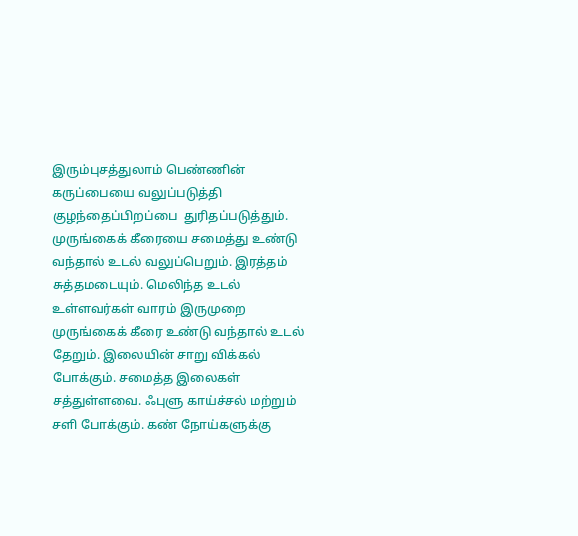இரும்புசத்துலாம் பெண்ணின் கருப்பையை வலுப்படுத்தி குழந்தைப்பிறப்பை  துரிதப்படுத்தும். முருங்கைக் கீரையை சமைத்து உண்டு வந்தால் உடல் வலுப்பெறும். இரத்தம் சுத்தமடையும். மெலிந்த உடல் உள்ளவர்கள் வாரம் இருமுறை முருங்கைக் கீரை உண்டு வந்தால் உடல் தேறும். இலையின் சாறு விக்கல் போக்கும். சமைத்த இலைகள் சத்துள்ளவை. ஃபுளு காய்ச்சல் மற்றும் சளி போக்கும். கண் நோய்களுக்கு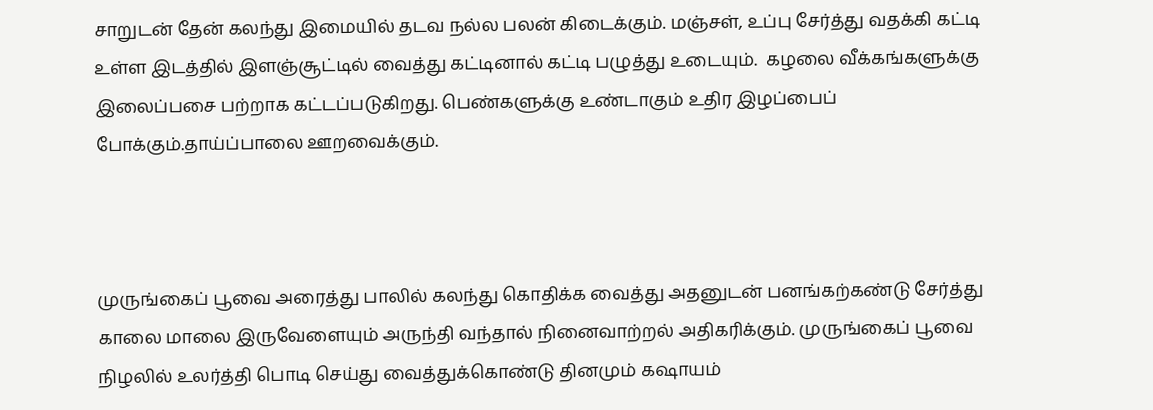சாறுடன் தேன் கலந்து இமையில் தடவ நல்ல பலன் கிடைக்கும். மஞ்சள், உப்பு சேர்த்து வதக்கி கட்டி உள்ள இடத்தில் இளஞ்சூட்டில் வைத்து கட்டினால் கட்டி பழுத்து உடையும்.  கழலை வீக்கங்களுக்கு இலைப்பசை பற்றாக கட்டப்படுகிறது. பெண்களுக்கு உண்டாகும் உதிர இழப்பைப் போக்கும்.தாய்ப்பாலை ஊறவைக்கும்.



முருங்கைப் பூவை அரைத்து பாலில் கலந்து கொதிக்க வைத்து அதனுடன் பனங்கற்கண்டு சேர்த்து காலை மாலை இருவேளையும் அருந்தி வந்தால் நினைவாற்றல் அதிகரிக்கும். முருங்கைப் பூவை நிழலில் உலர்த்தி பொடி செய்து வைத்துக்கொண்டு தினமும் கஷாயம்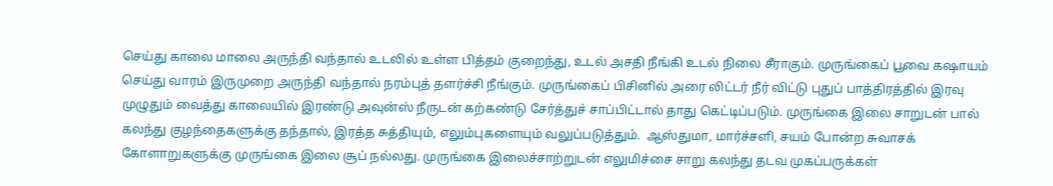செய்து காலை மாலை அருந்தி வந்தால் உடலில் உள்ள பித்தம் குறைந்து, உடல் அசதி நீங்கி உடல் நிலை சீராகும். முருங்கைப் பூவை கஷாயம் செய்து வாரம் இருமுறை அருந்தி வந்தால் நரம்புத் தளர்ச்சி நீங்கும். முருங்கைப் பிசினில் அரை லிட்டர் நீர் விட்டு புதுப் பாத்திரத்தில் இரவு முழுதும் வைத்து காலையில் இரண்டு அவுன்ஸ் நீருடன் கற்கண்டு சேர்த்துச் சாப்பிட்டால் தாது கெட்டிப்படும். முருங்கை இலை சாறுடன் பால் கலந்து குழந்தைகளுக்கு தந்தால், இரத்த சுத்தியும், எலும்புகளையும் வலுப்படுத்தும்.  ஆஸ்துமா, மார்ச்சளி, சயம் போன்ற சுவாசக் கோளாறுகளுக்கு முருங்கை இலை சூப் நல்லது. முருங்கை இலைச்சாற்றுடன் எலுமிச்சை சாறு கலந்து தடவ முகப்பருக்கள்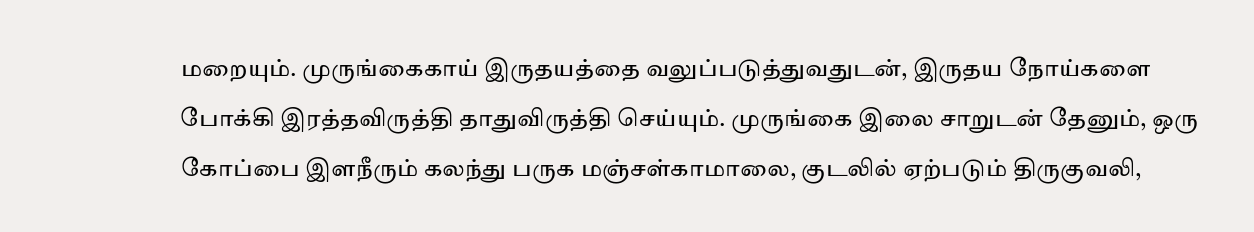மறையும். முருங்கைகாய் இருதயத்தை வலுப்படுத்துவதுடன், இருதய நோய்களை போக்கி இரத்தவிருத்தி தாதுவிருத்தி செய்யும். முருங்கை இலை சாறுடன் தேனும், ஒரு கோப்பை இளநீரும் கலந்து பருக மஞ்சள்காமாலை, குடலில் ஏற்படும் திருகுவலி,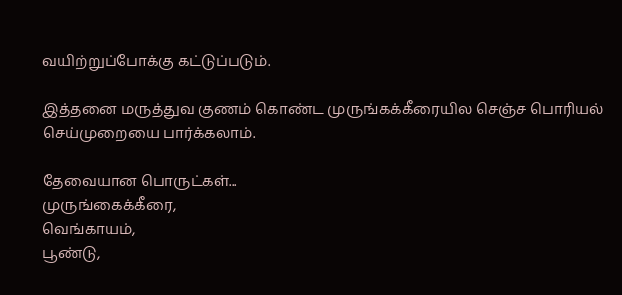வயிற்றுப்போக்கு கட்டுப்படும்.

இத்தனை மருத்துவ குணம் கொண்ட முருங்கக்கீரையில செஞ்ச பொரியல் செய்முறையை பார்க்கலாம்.

தேவையான பொருட்கள்...
முருங்கைக்கீரை,
வெங்காயம்,
பூண்டு,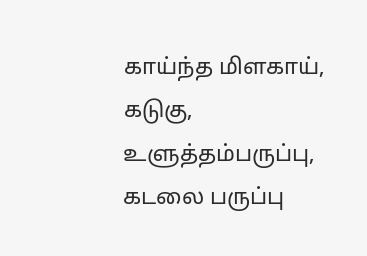காய்ந்த மிளகாய்,
கடுகு,
உளுத்தம்பருப்பு,
கடலை பருப்பு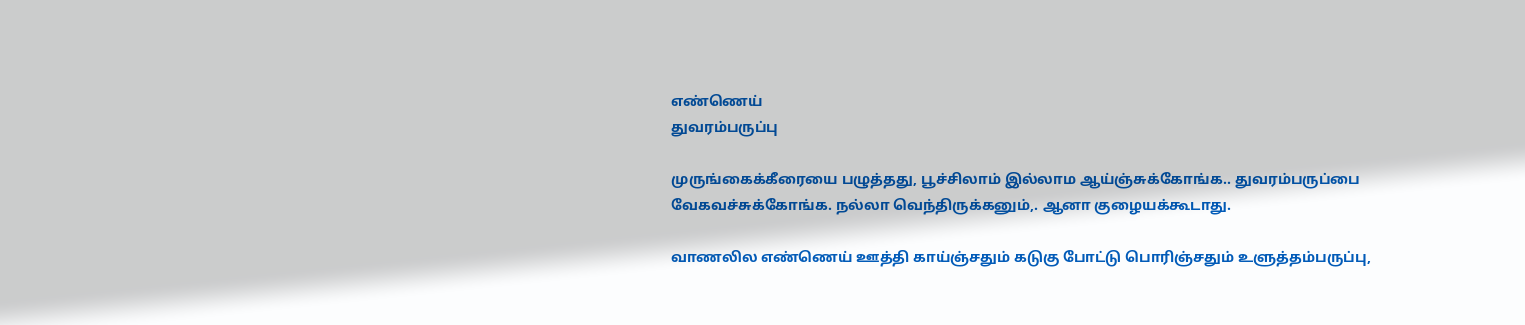எண்ணெய்
துவரம்பருப்பு

முருங்கைக்கீரையை பழுத்தது, பூச்சிலாம் இல்லாம ஆய்ஞ்சுக்கோங்க.. துவரம்பருப்பை வேகவச்சுக்கோங்க. நல்லா வெந்திருக்கனும்,. ஆனா குழையக்கூடாது.

வாணலில எண்ணெய் ஊத்தி காய்ஞ்சதும் கடுகு போட்டு பொரிஞ்சதும் உளுத்தம்பருப்பு,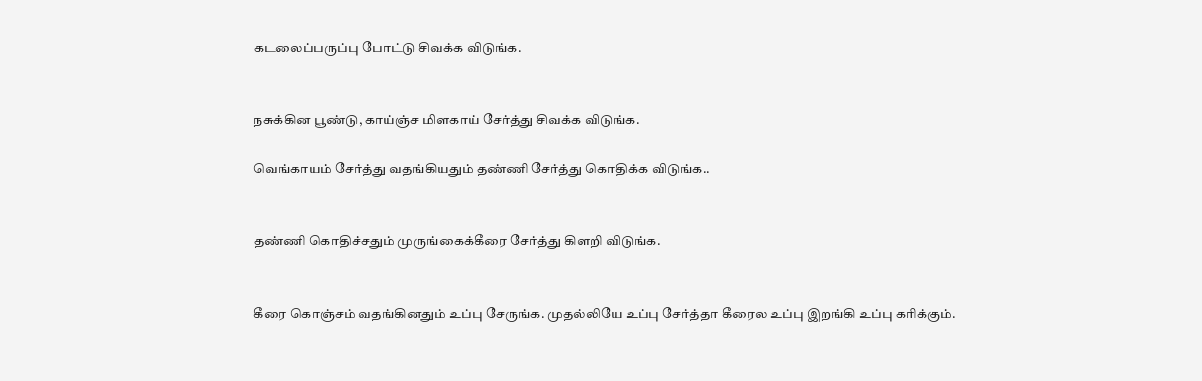கடலைப்பருப்பு போட்டு சிவக்க விடுங்க.


நசுக்கின பூண்டு, காய்ஞ்ச மிளகாய் சேர்த்து சிவக்க விடுங்க.

வெங்காயம் சேர்த்து வதங்கியதும் தண்ணி சேர்த்து கொதிக்க விடுங்க..


தண்ணி கொதிச்சதும் முருங்கைக்கீரை சேர்த்து கிளறி விடுங்க.


கீரை கொஞ்சம் வதங்கினதும் உப்பு சேருங்க. முதல்லியே உப்பு சேர்த்தா கீரைல உப்பு இறங்கி உப்பு கரிக்கும்.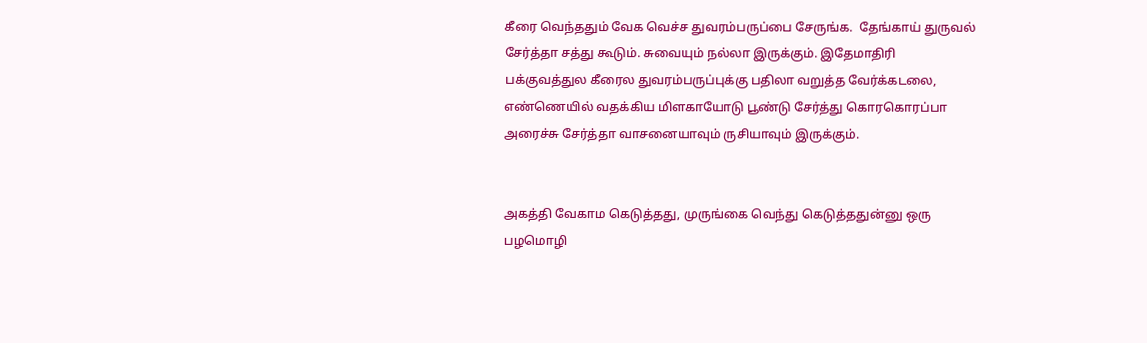கீரை வெந்ததும் வேக வெச்ச துவரம்பருப்பை சேருங்க.  தேங்காய் துருவல் சேர்த்தா சத்து கூடும். சுவையும் நல்லா இருக்கும். இதேமாதிரி பக்குவத்துல கீரைல துவரம்பருப்புக்கு பதிலா வறுத்த வேர்க்கடலை, எண்ணெயில் வதக்கிய மிளகாயோடு பூண்டு சேர்த்து கொரகொரப்பா அரைச்சு சேர்த்தா வாசனையாவும் ருசியாவும் இருக்கும்.


அகத்தி வேகாம கெடுத்தது, முருங்கை வெந்து கெடுத்ததுன்னு ஒரு பழமொழி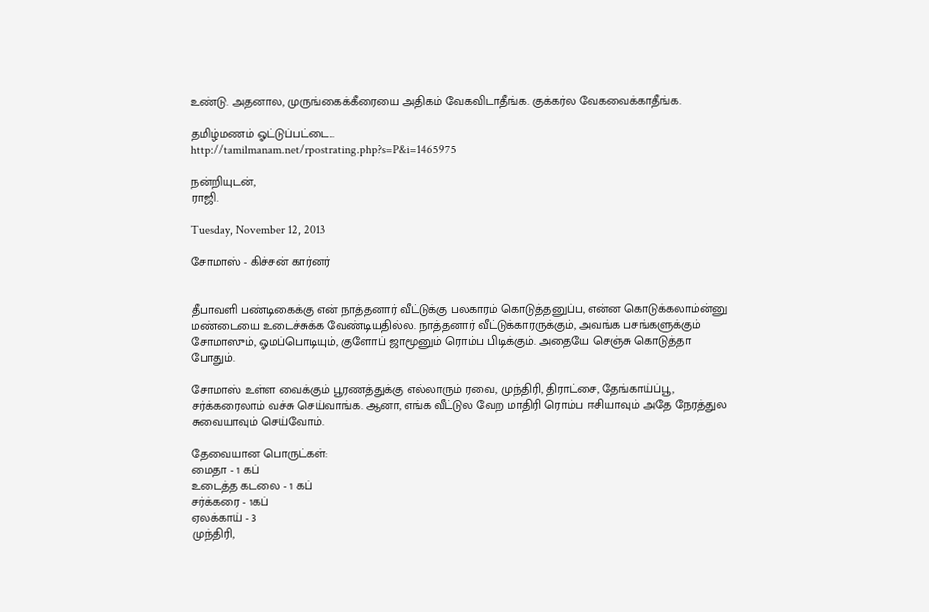உண்டு. அதனால, முருங்கைக்கீரையை அதிகம் வேகவிடாதீங்க. குக்கர்ல வேகவைக்காதீங்க.

தமிழ்மணம் ஓட்டுப்பட்டை...
http://tamilmanam.net/rpostrating.php?s=P&i=1465975

நன்றியுடன்,
ராஜி.

Tuesday, November 12, 2013

சோமாஸ் - கிச்சன் கார்னர்


தீபாவளி பண்டிகைக்கு என் நாத்தனார் வீட்டுக்கு பலகாரம் கொடுத்தனுப்ப, என்ன கொடுக்கலாம்ன்னு மண்டையை உடைச்சுக்க வேண்டியதில்ல. நாத்தனார் வீட்டுக்காரருக்கும், அவங்க பசங்களுக்கும் சோமாஸும், ஓமப்பொடியும், குளோப் ஜாமூனும் ரொம்ப பிடிக்கும். அதையே செஞ்சு கொடுத்தா போதும்.

சோமாஸ் உள்ள வைக்கும் பூரணத்துக்கு எல்லாரும் ரவை, முந்திரி, திராட்சை, தேங்காய்ப்பூ, சர்க்கரைலாம் வச்சு செய்வாங்க. ஆனா, எங்க வீட்டுல வேற மாதிரி ரொம்ப ஈசியாவும் அதே நேரத்துல சுவையாவும் செய்வோம்.

தேவையான பொருட்கள்:
மைதா - 1 கப்
உடைத்த கடலை - 1 கப்
சர்க்கரை - 1கப்
ஏலக்காய் - 3
முந்திரி,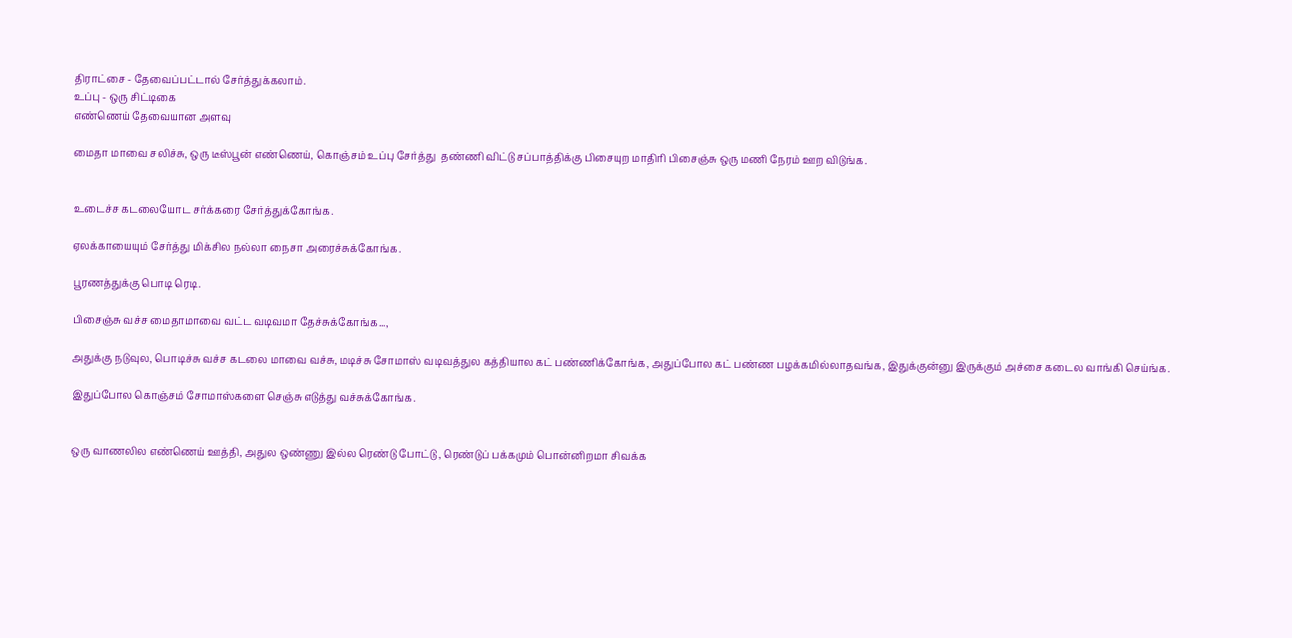திராட்சை - தேவைப்பட்டால் சேர்த்துக்கலாம்.
உப்பு - ஒரு சிட்டிகை
எண்ணெய் தேவையான அளவு

மைதா மாவை சலிச்சு, ஒரு டீஸ்பூன் எண்ணெய், கொஞ்சம் உப்பு சேர்த்து  தண்ணி விட்டு சப்பாத்திக்கு பிசையுற மாதிரி பிசைஞ்சு ஒரு மணி நேரம் ஊற விடுங்க.


உடைச்ச கடலையோட சர்க்கரை சேர்த்துக்கோங்க.

ஏலக்காயையும் சேர்த்து மிக்சில நல்லா நைசா அரைச்சுக்கோங்க.

பூரணத்துக்கு பொடி ரெடி.

பிசைஞ்சு வச்ச மைதாமாவை வட்ட வடிவமா தேச்சுக்கோங்க...,

அதுக்கு நடுவுல, பொடிச்சு வச்ச கடலை மாவை வச்சு, மடிச்சு சோமாஸ் வடிவத்துல கத்தியால கட் பண்ணிக்கோங்க, அதுப்போல கட் பண்ண பழக்கமில்லாதவங்க, இதுக்குன்னு இருக்கும் அச்சை கடைல வாங்கி செய்ங்க.

இதுப்போல கொஞ்சம் சோமாஸ்களை செஞ்சு எடுத்து வச்சுக்கோங்க.


ஒரு வாணலில எண்ணெய் ஊத்தி, அதுல ஒண்ணு இல்ல ரெண்டு போட்டு , ரெண்டுப் பக்கமும் பொன்னிறமா சிவக்க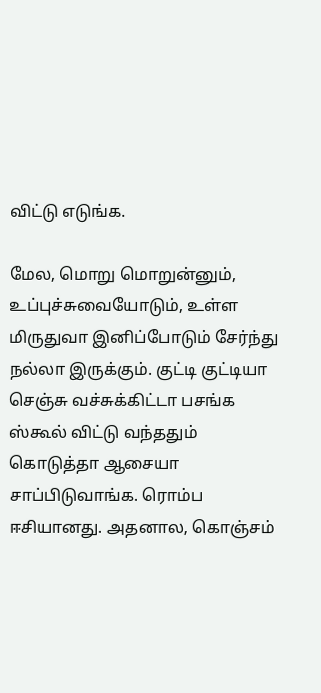விட்டு எடுங்க.

மேல, மொறு மொறுன்னும், உப்புச்சுவையோடும், உள்ள மிருதுவா இனிப்போடும் சேர்ந்து நல்லா இருக்கும். குட்டி குட்டியா செஞ்சு வச்சுக்கிட்டா பசங்க ஸ்கூல் விட்டு வந்ததும் கொடுத்தா ஆசையா சாப்பிடுவாங்க. ரொம்ப ஈசியானது. அதனால, கொஞ்சம்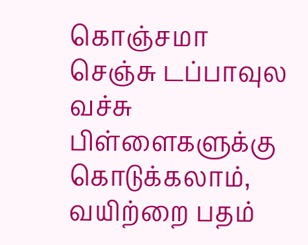கொஞ்சமா செஞ்சு டப்பாவுல வச்சு பிள்ளைகளுக்கு கொடுக்கலாம், வயிற்றை பதம்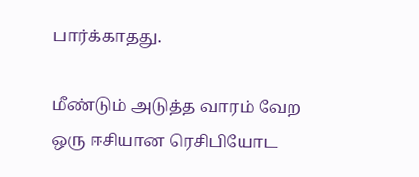பார்க்காதது.

மீண்டும் அடுத்த வாரம் வேற ஒரு ஈசியான ரெசிபியோட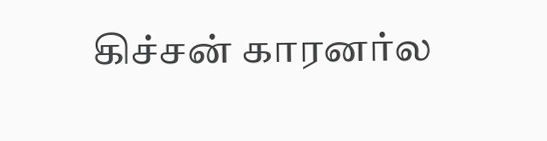கிச்சன் காரனர்ல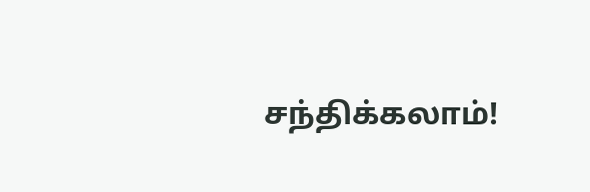சந்திக்கலாம்!